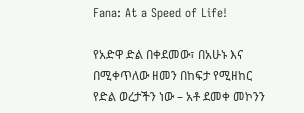Fana: At a Speed of Life!

የአድዋ ድል በቀደመው፣ በአሁኑ እና በሚቀጥለው ዘመን በከፍታ የሚዘከር የድል ወረታችን ነው – አቶ ደመቀ መኮንን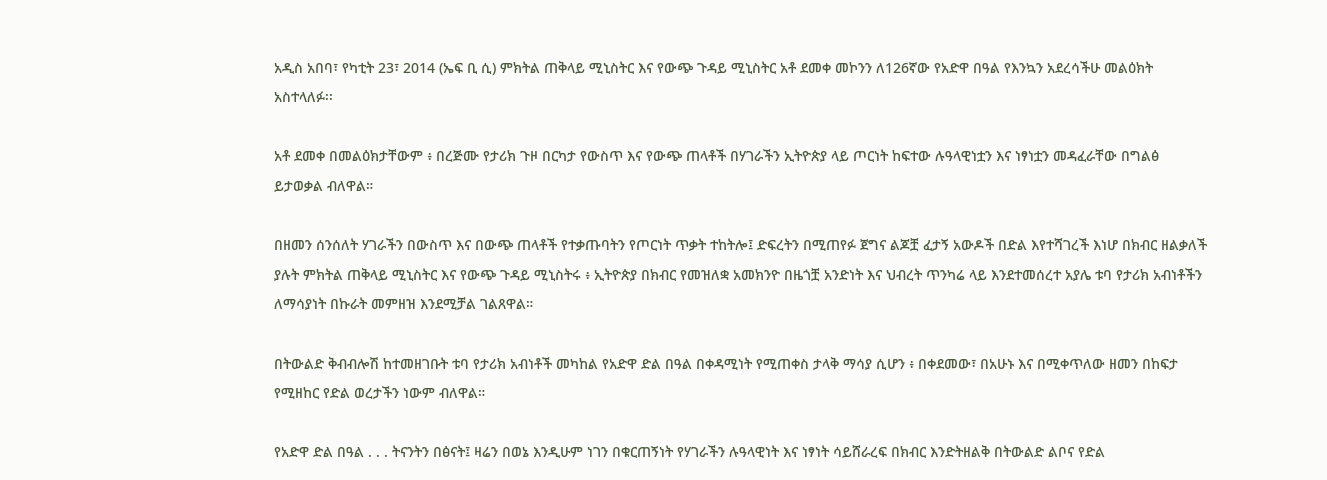አዲስ አበባ፣ የካቲት 23፣ 2014 (ኤፍ ቢ ሲ) ምክትል ጠቅላይ ሚኒስትር እና የውጭ ጉዳይ ሚኒስትር አቶ ደመቀ መኮንን ለ126ኛው የአድዋ በዓል የእንኳን አደረሳችሁ መልዕክት አስተላለፉ፡፡

አቶ ደመቀ በመልዕክታቸውም ፥ በረጅሙ የታሪክ ጉዞ በርካታ የውስጥ እና የውጭ ጠላቶች በሃገራችን ኢትዮጵያ ላይ ጦርነት ከፍተው ሉዓላዊነቷን እና ነፃነቷን መዳፈራቸው በግልፅ ይታወቃል ብለዋል።

በዘመን ሰንሰለት ሃገራችን በውስጥ እና በውጭ ጠላቶች የተቃጡባትን የጦርነት ጥቃት ተከትሎ፤ ድፍረትን በሚጠየፉ ጀግና ልጆቿ ፈታኝ አውዶች በድል እየተሻገረች እነሆ በክብር ዘልቃለች ያሉት ምክትል ጠቅላይ ሚኒስትር እና የውጭ ጉዳይ ሚኒስትሩ ፥ ኢትዮጵያ በክብር የመዝለቋ አመክንዮ በዜጎቿ አንድነት እና ህብረት ጥንካሬ ላይ እንደተመሰረተ አያሌ ቱባ የታሪክ አብነቶችን ለማሳያነት በኩራት መምዘዝ እንደሚቻል ገልጸዋል።

በትውልድ ቅብብሎሽ ከተመዘገቡት ቱባ የታሪክ አብነቶች መካከል የአድዋ ድል በዓል በቀዳሚነት የሚጠቀስ ታላቅ ማሳያ ሲሆን ፥ በቀደመው፣ በአሁኑ እና በሚቀጥለው ዘመን በከፍታ የሚዘከር የድል ወረታችን ነውም ብለዋል።

የአድዋ ድል በዓል . . . ትናንትን በፅናት፤ ዛሬን በወኔ እንዲሁም ነገን በቁርጠኝነት የሃገራችን ሉዓላዊነት እና ነፃነት ሳይሸራረፍ በክብር እንድትዘልቅ በትውልድ ልቦና የድል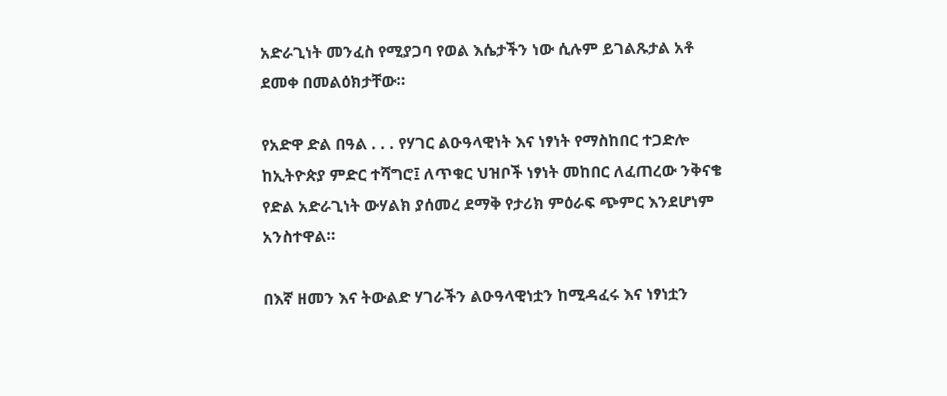አድራጊነት መንፈስ የሚያጋባ የወል እሴታችን ነው ሲሉም ይገልጹታል አቶ ደመቀ በመልዕክታቸው።

የአድዋ ድል በዓል . . . የሃገር ልዑዓላዊነት እና ነፃነት የማስከበር ተጋድሎ ከኢትዮጵያ ምድር ተሻግሮ፤ ለጥቁር ህዝቦች ነፃነት መከበር ለፈጠረው ንቅናቄ የድል አድራጊነት ውሃልክ ያሰመረ ደማቅ የታሪክ ምዕራፍ ጭምር እንደሆነም አንስተዋል።

በእኛ ዘመን እና ትውልድ ሃገራችን ልዑዓላዊነቷን ከሚዳፈሩ እና ነፃነቷን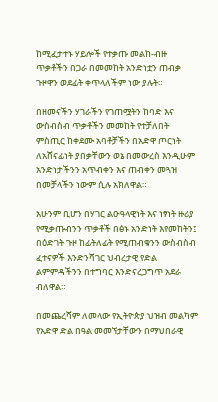ከሚፈታተኑ ሃይሎች የተቃጡ መልከ-ብዙ ጥቃቶችን በጋራ በመመከት አንድነቷን ጠብቃ ጉዞዋን ወደፊት ቀጥላለችም ነው ያሉት።

በዘመናችን ሃገራችን የገጠሟትን ከባድ እና ውስብስብ ጥቃቶችን መመከት የተቻለበት ምስጢር ከቀደሙ አባቶቻችን በአድዋ ጦርነት ለአሸናፊነት ያበቃቸውን ወኔ በመውረስ እንዲሁም አንድነታችንን አጥብቀን እና ጠብቀን መጓዝ በመቻላችን ነውም ሲሉ አክለዋል።

አሁንም ቢሆን በሃገር ልዑዓላዊነት እና ነፃነት ዙሪያ የሚቃጡብንን ጥቃቶች በፅኑ አንድነት እየመከትን፤ በዕድገት ጉዞ ከፊትለፊት የሚጠብቁንን ውስብስብ ፈተናዎች እንድንሻገር ህብረታዊ የድል ልምምዳችንን በተግባር እንድናረጋግጥ አደራ ብለዋል።

በመጨረሻም ለመላው የኢትዮጵያ ህዝብ መልካም የአድዋ ድል በዓል መመኘታቸውን በማህበራዊ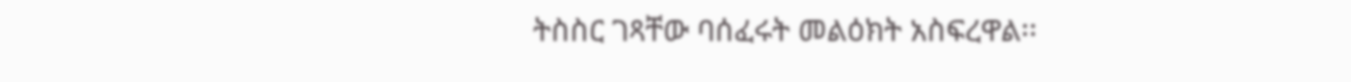ትስስር ገጻቸው ባሰፈሩት መልዕክት አስፍረዋል፡፡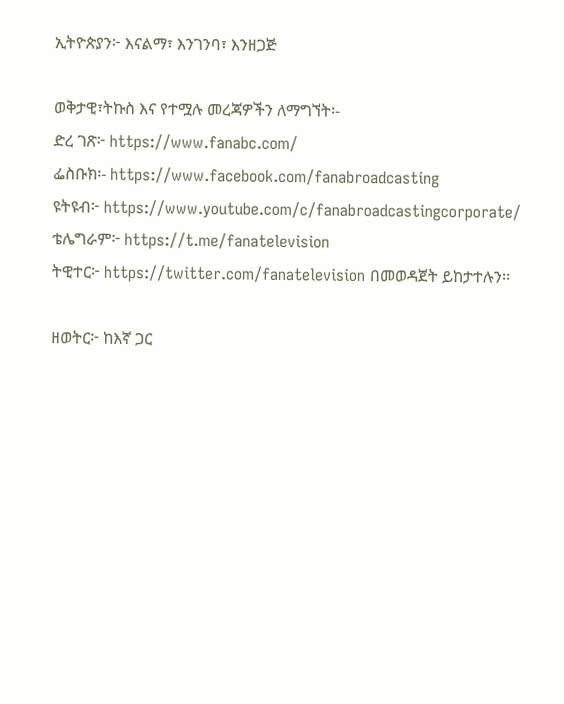ኢትዮጵያን፦ እናልማ፣ እንገንባ፣ እንዘጋጅ

ወቅታዊ፣ትኩስ እና የተሟሉ መረጃዎችን ለማግኘት፡-
ድረ ገጽ፦ https://www.fanabc.com/
ፌስቡክ፡- https://www.facebook.com/fanabroadcasting
ዩትዩብ፦ https://www.youtube.com/c/fanabroadcastingcorporate/
ቴሌግራም፦ https://t.me/fanatelevision
ትዊተር፦ https://twitter.com/fanatelevision በመወዳጀት ይከታተሉን፡፡

ዘወትር፦ ከእኛ ጋር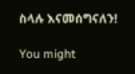ስላሉ እናመሰግናለን!

You might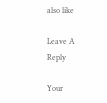also like

Leave A Reply

Your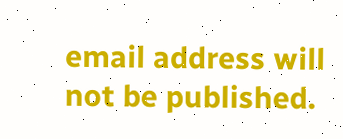email address will not be published.